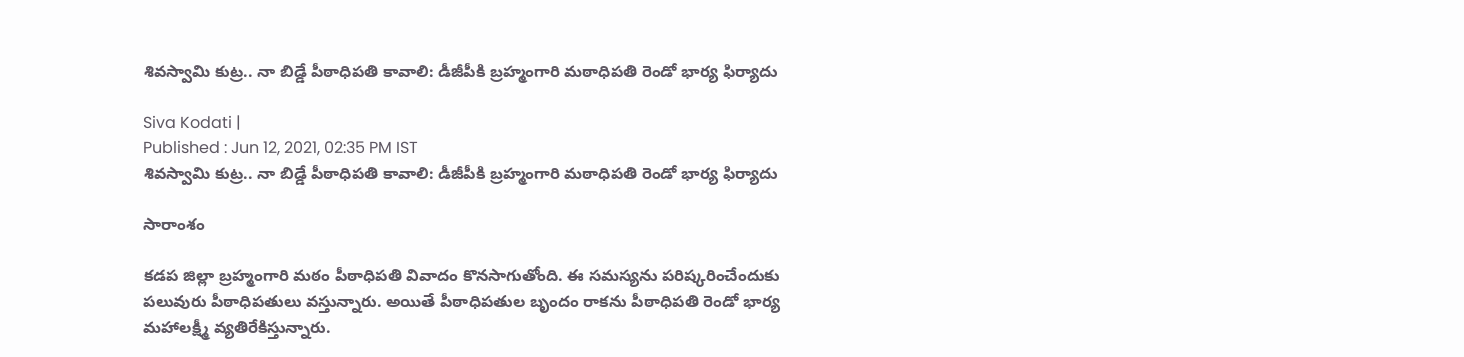శివస్వామి కుట్ర.. నా బిడ్డే పీఠాధిపతి కావాలి: డీజీపీకి బ్రహ్మంగారి మఠాధిపతి రెండో భార్య ఫిర్యాదు

Siva Kodati |
Published : Jun 12, 2021, 02:35 PM IST
శివస్వామి కుట్ర.. నా బిడ్డే పీఠాధిపతి కావాలి: డీజీపీకి బ్రహ్మంగారి మఠాధిపతి రెండో భార్య ఫిర్యాదు

సారాంశం

కడప జిల్లా బ్రహ్మంగారి మఠం పీఠాధిపతి వివాదం కొనసాగుతోంది. ఈ సమస్యను పరిష్కరించేందుకు పలువురు పీఠాధిపతులు వస్తున్నారు. అయితే పీఠాధిపతుల బృందం రాకను పీఠాధిపతి రెండో భార్య మహాలక్ష్మీ వ్యతిరేకిస్తున్నారు.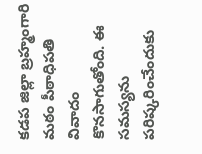కడప జిల్లా బ్రహ్మంగారి మఠం పీఠాధిపతి వివాదం కొనసాగుతోంది. ఈ సమస్యను పరిష్కరించేందుకు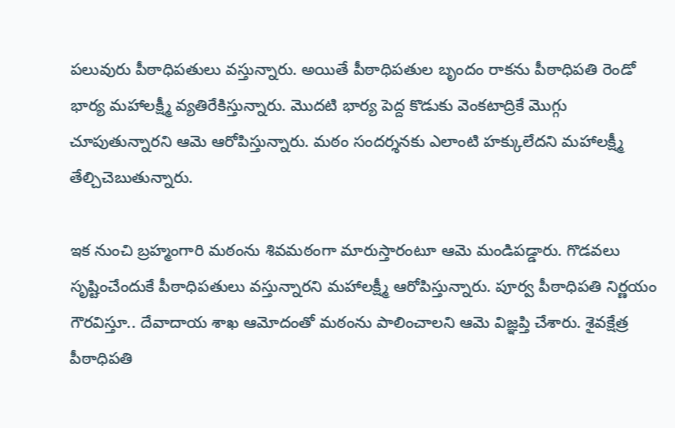పలువురు పీఠాధిపతులు వస్తున్నారు. అయితే పీఠాధిపతుల బృందం రాకను పీఠాధిపతి రెండో భార్య మహాలక్ష్మీ వ్యతిరేకిస్తున్నారు. మొదటి భార్య పెద్ద కొడుకు వెంకటాద్రికే మొగ్గు చూపుతున్నారని ఆమె ఆరోపిస్తున్నారు. మఠం సందర్శనకు ఎలాంటి హక్కులేదని మహాలక్ష్మీ తేల్చిచెబుతున్నారు.

ఇక నుంచి బ్రహ్మంగారి మఠంను శివమఠంగా మారుస్తారంటూ ఆమె మండిపడ్డారు. గొడవలు సృష్టించేందుకే పీఠాధిపతులు వస్తున్నారని మహాలక్ష్మీ ఆరోపిస్తున్నారు. పూర్వ పీఠాధిపతి నిర్ణయం గౌరవిస్తూ.. దేవాదాయ శాఖ ఆమోదంతో మఠంను పాలించాలని ఆమె విజ్ఞప్తి చేశారు. శైవక్షేత్ర పీఠాధిపతి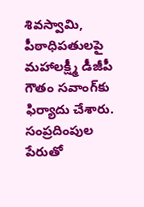శివస్వామి, పీఠాధిపతులపై మహాలక్ష్మీ డీజీపీ గౌతం సవాంగ్‌కు ఫిర్యాదు చేశారు. సంప్రదింపుల పేరుతో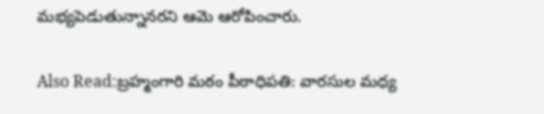మభ్యపెడుతున్నానరని ఆమె ఆరోపించారు.

Also Read:బ్రహ్మంగారి మఠం పీఠాధిపతి: వారసుల మధ్య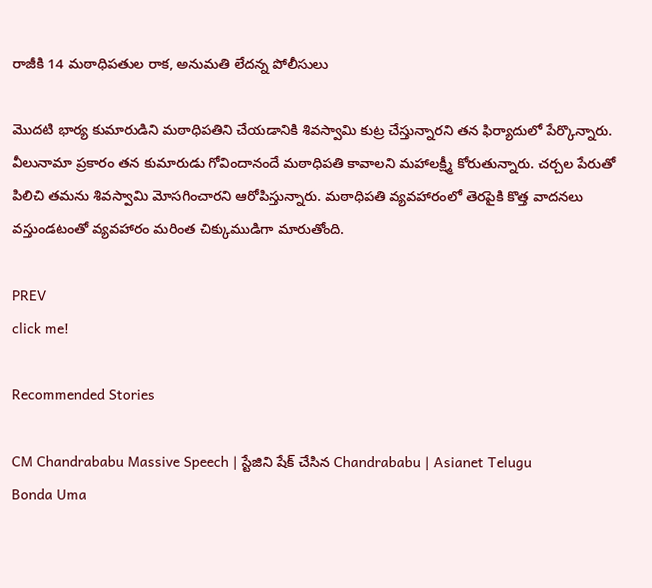రాజీకి 14 మఠాధిపతుల రాక, అనుమతి లేదన్న పోలీసులు

మొదటి భార్య కుమారుడిని మఠాధిపతిని చేయడానికి శివస్వామి కుట్ర చేస్తున్నారని తన ఫిర్యాదులో పేర్కొన్నారు. వీలునామా ప్రకారం తన కుమారుడు గోవిందానందే మఠాధిపతి కావాలని మహాలక్ష్మీ కోరుతున్నారు. చర్చల పేరుతో పిలిచి తమను శివస్వామి మోసగించారని ఆరోపిస్తున్నారు. మఠాధిపతి వ్యవహారంలో తెరపైకి కొత్త వాదనలు వస్తుండటంతో వ్యవహారం మరింత చిక్కుముడిగా మారుతోంది.

PREV
click me!

Recommended Stories

CM Chandrababu Massive Speech | స్టేజిని షేక్ చేసిన Chandrababu | Asianet Telugu
Bonda Uma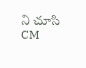ని చూసి CM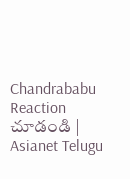Chandrababu Reaction చూడండి | Asianet Telugu